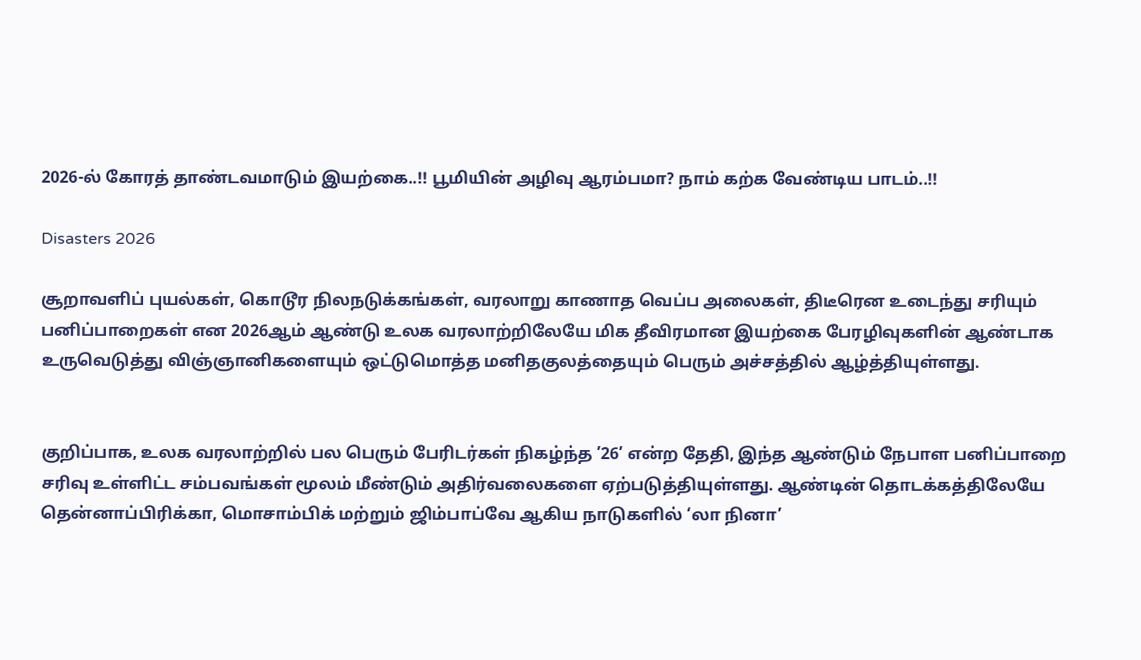2026-ல் கோரத் தாண்டவமாடும் இயற்கை..!! பூமியின் அழிவு ஆரம்பமா? நாம் கற்க வேண்டிய பாடம்..!!

Disasters 2026

சூறாவளிப் புயல்கள், கொடூர நிலநடுக்கங்கள், வரலாறு காணாத வெப்ப அலைகள், திடீரென உடைந்து சரியும் பனிப்பாறைகள் என 2026ஆம் ஆண்டு உலக வரலாற்றிலேயே மிக தீவிரமான இயற்கை பேரழிவுகளின் ஆண்டாக உருவெடுத்து விஞ்ஞானிகளையும் ஒட்டுமொத்த மனிதகுலத்தையும் பெரும் அச்சத்தில் ஆழ்த்தியுள்ளது.


குறிப்பாக, உலக வரலாற்றில் பல பெரும் பேரிடர்கள் நிகழ்ந்த ’26’ என்ற தேதி, இந்த ஆண்டும் நேபாள பனிப்பாறை சரிவு உள்ளிட்ட சம்பவங்கள் மூலம் மீண்டும் அதிர்வலைகளை ஏற்படுத்தியுள்ளது. ஆண்டின் தொடக்கத்திலேயே தென்னாப்பிரிக்கா, மொசாம்பிக் மற்றும் ஜிம்பாப்வே ஆகிய நாடுகளில் ‘லா நினா’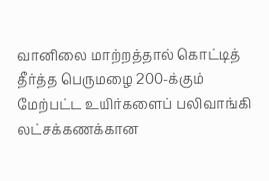வானிலை மாற்றத்தால் கொட்டித் தீர்த்த பெருமழை 200-க்கும் மேற்பட்ட உயிர்களைப் பலிவாங்கி லட்சக்கணக்கான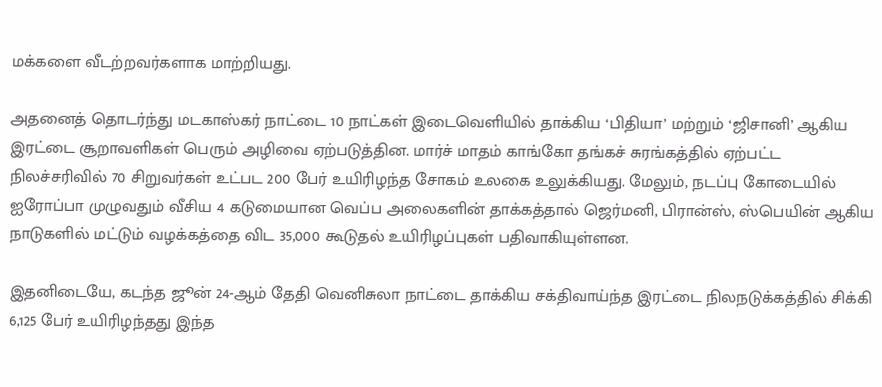மக்களை வீடற்றவர்களாக மாற்றியது.

அதனைத் தொடர்ந்து மடகாஸ்கர் நாட்டை 10 நாட்கள் இடைவெளியில் தாக்கிய ‘பிதியா’ மற்றும் ‘ஜிசானி’ ஆகிய இரட்டை சூறாவளிகள் பெரும் அழிவை ஏற்படுத்தின. மார்ச் மாதம் காங்கோ தங்கச் சுரங்கத்தில் ஏற்பட்ட நிலச்சரிவில் 70 சிறுவர்கள் உட்பட 200 பேர் உயிரிழந்த சோகம் உலகை உலுக்கியது. மேலும், நடப்பு கோடையில் ஐரோப்பா முழுவதும் வீசிய 4 கடுமையான வெப்ப அலைகளின் தாக்கத்தால் ஜெர்மனி, பிரான்ஸ், ஸ்பெயின் ஆகிய நாடுகளில் மட்டும் வழக்கத்தை விட 35,000 கூடுதல் உயிரிழப்புகள் பதிவாகியுள்ளன.

இதனிடையே, கடந்த ஜூன் 24-ஆம் தேதி வெனிசுலா நாட்டை தாக்கிய சக்திவாய்ந்த இரட்டை நிலநடுக்கத்தில் சிக்கி 6,125 பேர் உயிரிழந்தது இந்த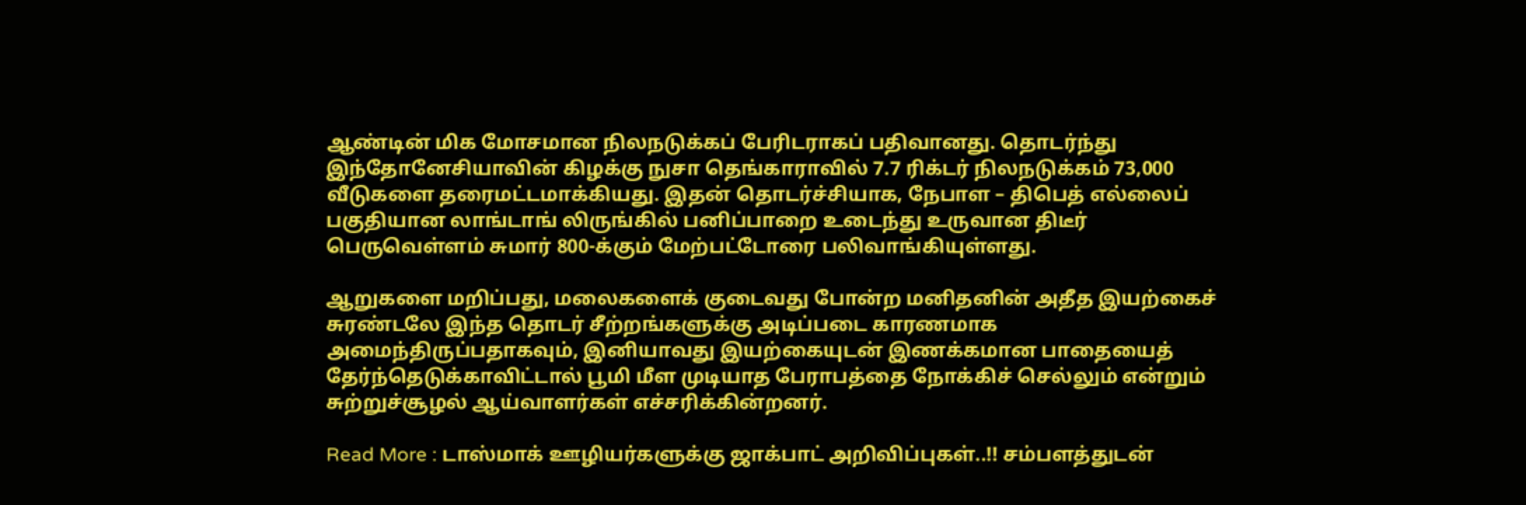ஆண்டின் மிக மோசமான நிலநடுக்கப் பேரிடராகப் பதிவானது. தொடர்ந்து இந்தோனேசியாவின் கிழக்கு நுசா தெங்காராவில் 7.7 ரிக்டர் நிலநடுக்கம் 73,000 வீடுகளை தரைமட்டமாக்கியது. இதன் தொடர்ச்சியாக, நேபாள – திபெத் எல்லைப் பகுதியான லாங்டாங் லிருங்கில் பனிப்பாறை உடைந்து உருவான திடீர் பெருவெள்ளம் சுமார் 800-க்கும் மேற்பட்டோரை பலிவாங்கியுள்ளது.

ஆறுகளை மறிப்பது, மலைகளைக் குடைவது போன்ற மனிதனின் அதீத இயற்கைச் சுரண்டலே இந்த தொடர் சீற்றங்களுக்கு அடிப்படை காரணமாக அமைந்திருப்பதாகவும், இனியாவது இயற்கையுடன் இணக்கமான பாதையைத் தேர்ந்தெடுக்காவிட்டால் பூமி மீள முடியாத பேராபத்தை நோக்கிச் செல்லும் என்றும் சுற்றுச்சூழல் ஆய்வாளர்கள் எச்சரிக்கின்றனர்.

Read More : டாஸ்மாக் ஊழியர்களுக்கு ஜாக்பாட் அறிவிப்புகள்..!! சம்பளத்துடன்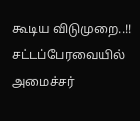கூடிய விடுமுறை..!! சட்டப்பேரவையில் அமைச்சர்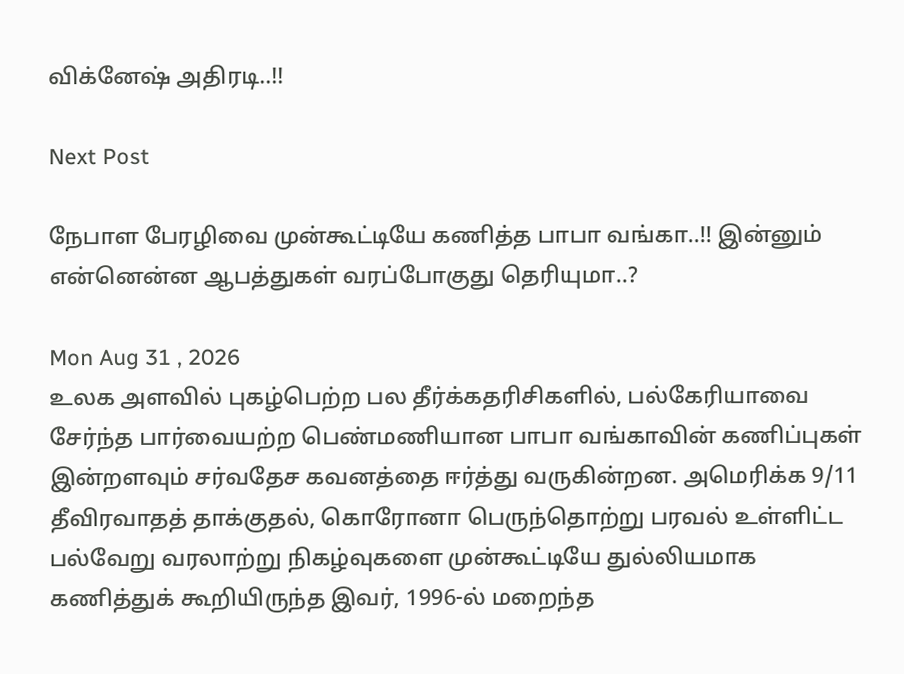விக்னேஷ் அதிரடி..!!

Next Post

நேபாள பேரழிவை முன்கூட்டியே கணித்த பாபா வங்கா..!! இன்னும் என்னென்ன ஆபத்துகள் வரப்போகுது தெரியுமா..?

Mon Aug 31 , 2026
உலக அளவில் புகழ்பெற்ற பல தீர்க்கதரிசிகளில், பல்கேரியாவை சேர்ந்த பார்வையற்ற பெண்மணியான பாபா வங்காவின் கணிப்புகள் இன்றளவும் சர்வதேச கவனத்தை ஈர்த்து வருகின்றன. அமெரிக்க 9/11 தீவிரவாதத் தாக்குதல், கொரோனா பெருந்தொற்று பரவல் உள்ளிட்ட பல்வேறு வரலாற்று நிகழ்வுகளை முன்கூட்டியே துல்லியமாக கணித்துக் கூறியிருந்த இவர், 1996-ல் மறைந்த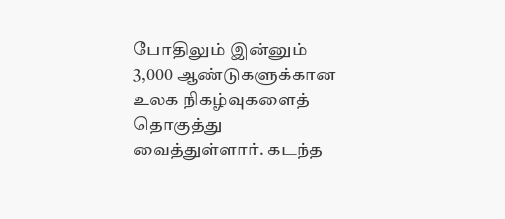போதிலும் இன்னும் 3,000 ஆண்டுகளுக்கான உலக நிகழ்வுகளைத் தொகுத்து வைத்துள்ளார். கடந்த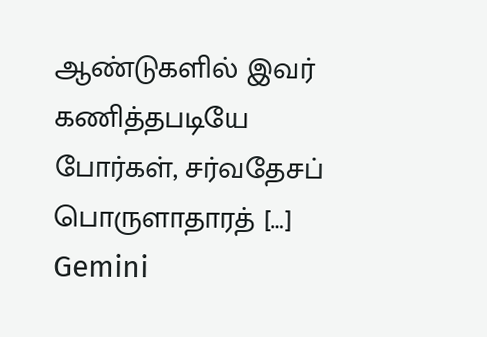ஆண்டுகளில் இவர் கணித்தபடியே போர்கள், சர்வதேசப் பொருளாதாரத் […]
Gemini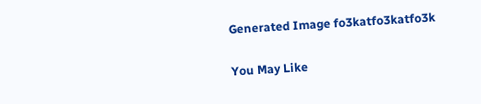Generated Image fo3katfo3katfo3k

You May Like